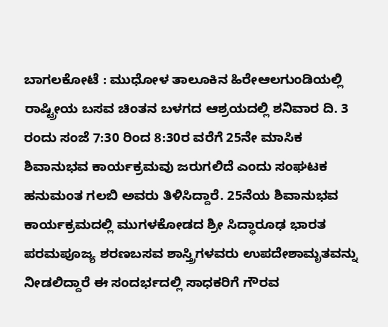ಬಾಗಲಕೋಟೆ : ಮುಧೋಳ ತಾಲೂಕಿನ ಹಿರೇಆಲಗುಂಡಿಯಲ್ಲಿ ರಾಷ್ಟ್ರೀಯ ಬಸವ ಚಿಂತನ ಬಳಗದ ಆಶ್ರಯದಲ್ಲಿ ಶನಿವಾರ ದಿ. 3 ರಂದು ಸಂಜೆ 7:30 ರಿಂದ 8:30ರ ವರೆಗೆ 25ನೇ ಮಾಸಿಕ ಶಿವಾನುಭವ ಕಾರ್ಯಕ್ರಮವು ಜರುಗಲಿದೆ ಎಂದು ಸಂಘಟಕ ಹನುಮಂತ ಗಲಬಿ ಅವರು ತಿಳಿಸಿದ್ದಾರೆ. 25ನೆಯ ಶಿವಾನುಭವ ಕಾರ್ಯಕ್ರಮದಲ್ಲಿ ಮುಗಳಕೋಡದ ಶ್ರೀ ಸಿದ್ಧಾರೂಢ ಭಾರತ ಪರಮಪೂಜ್ಯ ಶರಣಬಸವ ಶಾಸ್ತ್ರಿಗಳವರು ಉಪದೇಶಾಮೃತವನ್ನು ನೀಡಲಿದ್ದಾರೆ ಈ ಸಂದರ್ಭದಲ್ಲಿ ಸಾಧಕರಿಗೆ ಗೌರವ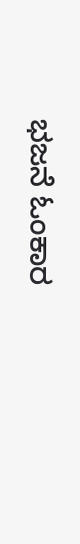ಭಜನೆ ಓಂಕಾರ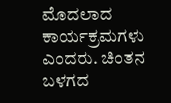ಮೊದಲಾದ ಕಾರ್ಯಕ್ರಮಗಳು ಎಂದರು. ಚಿಂತನ ಬಳಗದ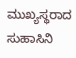ಮುಖ್ಯಸ್ಥರಾದ ಸುಹಾಸಿನಿ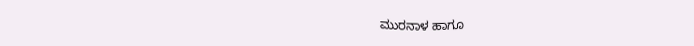ಮುರನಾಳ ಹಾಗೂ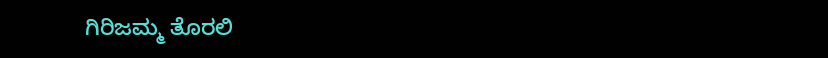ಗಿರಿಜಮ್ಮ ತೊರಲಿ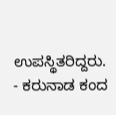ಉಪಸ್ಥಿತರಿದ್ದರು.
- ಕರುನಾಡ ಕಂದ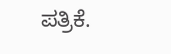ಪತ್ರಿಕೆ.